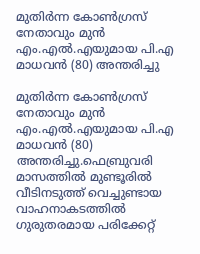മുതിര്‍ന്ന കോണ്‍ഗ്രസ് നേതാവും മുന്‍ എം.എല്‍.എയുമായ പി.എ മാധവന്‍ (80) അന്തരിച്ചു

മുതിര്‍ന്ന കോണ്‍ഗ്രസ് നേതാവും മുന്‍ എം.എല്‍.എയുമായ പി.എ മാധവന്‍ (80) അന്തരിച്ചു.ഫെബ്രുവരി മാസത്തില്‍ മുണ്ടൂരില്‍ വീടിനടുത്ത് വെച്ചുണ്ടായ വാഹനാകടത്തില്‍ ഗുരുതരമായ പരിക്കേറ്റ്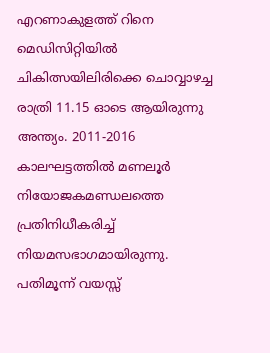എറണാകുളത്ത് റിനെ മെഡിസിറ്റിയില്‍ ചികിത്സയിലിരിക്കെ ചൊവ്വാഴച്ച രാത്രി 11.15 ഓടെ ആയിരുന്നു അന്ത്യം. 2011-2016 കാലഘട്ടത്തില്‍ മണലൂര്‍ നിയോജകമണ്ഡലത്തെ പ്രതിനിധീകരിച്ച് നിയമസഭാഗമായിരുന്നു. പതിമൂന്ന് വയസ്സ്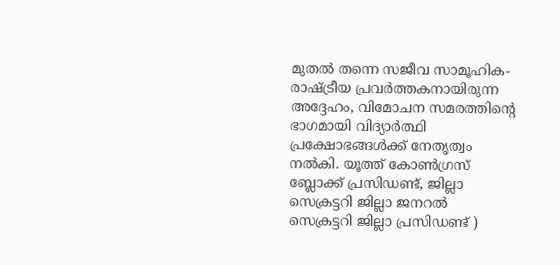മുതല്‍ തന്നെ സജീവ സാമൂഹിക-രാഷ്ട്രീയ പ്രവര്‍ത്തകനായിരുന്ന അദ്ദേഹം, വിമോചന സമരത്തിന്റെ ഭാഗമായി വിദ്യാര്‍ത്ഥി പ്രക്ഷോഭങ്ങള്‍ക്ക് നേതൃത്വം നല്‍കി. യൂത്ത് കോണ്‍ഗ്രസ് ബ്ലോക്ക് പ്രസിഡണ്ട്, ജില്ലാ സെക്രട്ടറി ജില്ലാ ജനറല്‍ സെക്രട്ടറി ജില്ലാ പ്രസിഡണ്ട് )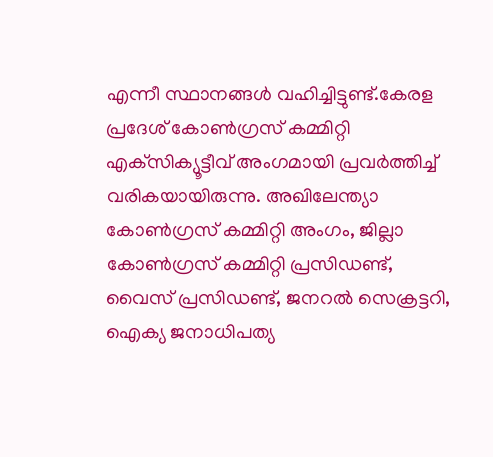എന്നീ സ്ഥാനങ്ങള്‍ വഹിച്ചിട്ടുണ്ട്.കേരള പ്രദേശ് കോണ്‍ഗ്രസ് കമ്മിറ്റി എക്‌സിക്യൂട്ടീവ് അംഗമായി പ്രവര്‍ത്തിച്ച് വരികയായിരുന്നു. അഖിലേന്ത്യാ കോണ്‍ഗ്രസ് കമ്മിറ്റി അംഗം, ജില്ലാ കോണ്‍ഗ്രസ് കമ്മിറ്റി പ്രസിഡണ്ട്, വൈസ് പ്രസിഡണ്ട്, ജനറല്‍ സെക്രട്ടറി, ഐക്യ ജനാധിപത്യ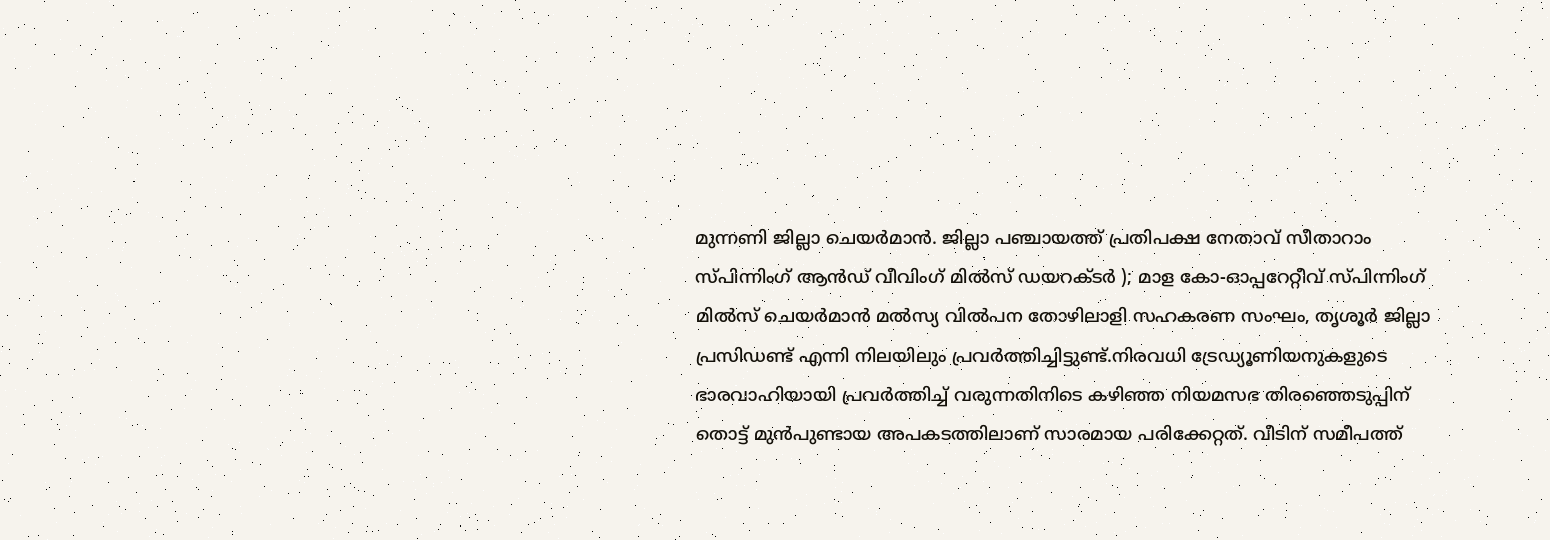മുന്നണി ജില്ലാ ചെയര്‍മാന്‍. ജില്ലാ പഞ്ചായത്ത് പ്രതിപക്ഷ നേതാവ് സീതാറാം സ്പിന്നിംഗ് ആന്‍ഡ് വീവിംഗ് മില്‍സ് ഡയറക്ടര്‍ ); മാള കോ-ഓപ്പറേറ്റീവ് സ്പിന്നിംഗ് മില്‍സ് ചെയര്‍മാന്‍ മല്‍സ്യ വില്‍പന തോഴിലാളി സഹകരണ സംഘം, തൃശൂര്‍ ജില്ലാ പ്രസിഡണ്ട് എന്നി നിലയിലും പ്രവര്‍ത്തിച്ചിട്ടുണ്ട്.നിരവധി ട്രേഡ്യൂണിയനുകളുടെ ഭാരവാഹിയായി പ്രവര്‍ത്തിച്ച് വരുന്നതിനിടെ കഴിഞ്ഞ നിയമസഭ തിരഞ്ഞെടുപ്പിന് തൊട്ട് മുന്‍പുണ്ടായ അപകടത്തിലാണ് സാരമായ പരിക്കേറ്റത്. വീടിന് സമീപത്ത്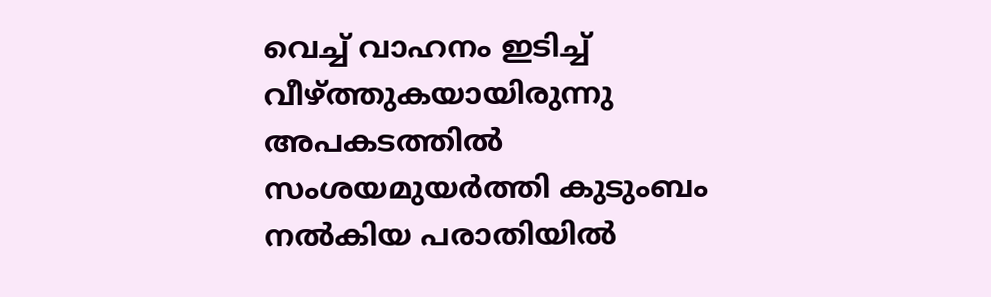വെച്ച് വാഹനം ഇടിച്ച് വീഴ്ത്തുകയായിരുന്നു അപകടത്തില്‍ സംശയമുയര്‍ത്തി കുടുംബം നല്‍കിയ പരാതിയില്‍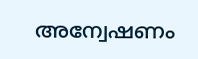അന്വേഷണം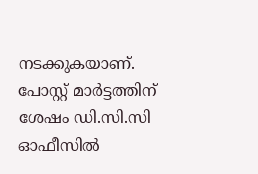നടക്കുകയാണ്. പോസ്റ്റ് മാര്‍ട്ടത്തിന് ശേഷം ഡി.സി.സി ഓഫീസില്‍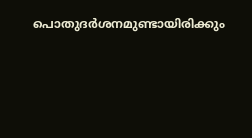പൊതുദര്‍ശനമുണ്ടായിരിക്കും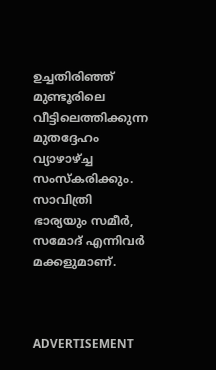ഉച്ചതിരിഞ്ഞ് മുണ്ടൂരിലെ വീട്ടിലെത്തിക്കുന്ന മുതദ്ദേഹം വ്യാഴാഴ്ച്ച സംസ്‌കരിക്കും. സാവിത്രി ഭാര്യയും സമീര്‍, സമോദ് എന്നിവര്‍ മക്കളുമാണ്.



ADVERTISEMENT